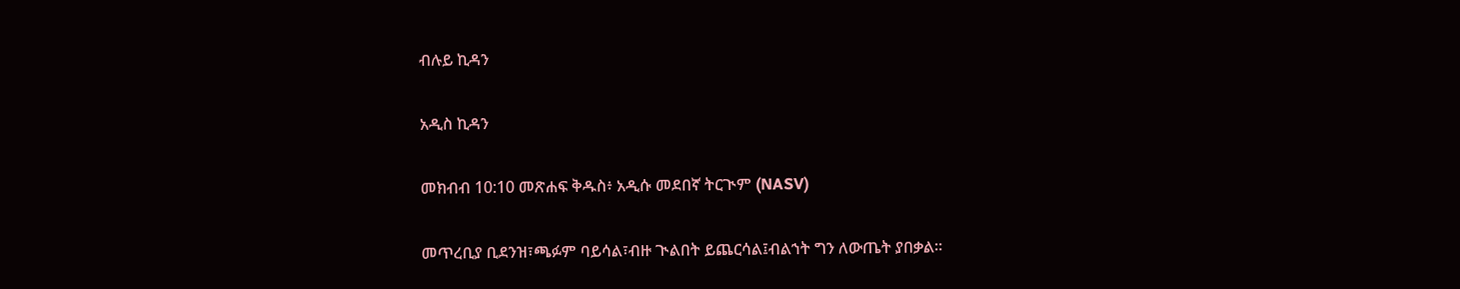ብሉይ ኪዳን

አዲስ ኪዳን

መክብብ 10:10 መጽሐፍ ቅዱስ፥ አዲሱ መደበኛ ትርጒም (NASV)

መጥረቢያ ቢደንዝ፣ጫፉም ባይሳል፣ብዙ ጒልበት ይጨርሳል፤ብልኀት ግን ለውጤት ያበቃል።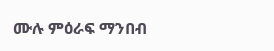ሙሉ ምዕራፍ ማንበብ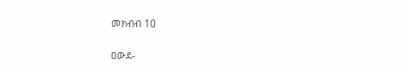መክብብ 10

ዐውደ-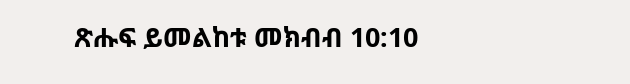ጽሑፍ ይመልከቱ መክብብ 10:10